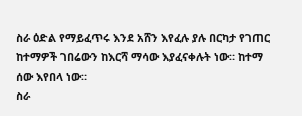ስራ ዕድል የማይፈጥሩ እንደ አሸን እየፈሉ ያሉ በርካታ የገጠር ከተማዎች ገበሬውን ከእርሻ ማሳው እያፈናቀሉት ነው። ከተማ ሰው እየበላ ነው።
ስራ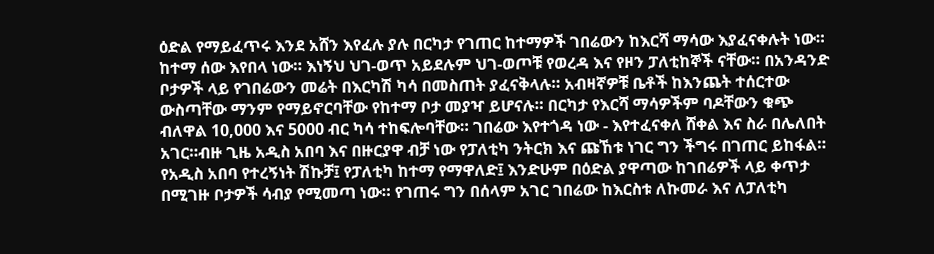ዕድል የማይፈጥሩ እንደ አሸን እየፈሉ ያሉ በርካታ የገጠር ከተማዎች ገበሬውን ከእርሻ ማሳው እያፈናቀሉት ነው። ከተማ ሰው እየበላ ነው። እነኝህ ህገ-ወጥ አይደሉም ህገ-ወጦቹ የወረዳ እና የዞን ፓለቲከኞች ናቸው። በአንዳንድ ቦታዎች ላይ የገበሬውን መሬት በእርካሽ ካሳ በመስጠት ያፈናቅላሉ። አብዛኛዎቹ ቤቶች ከእንጨት ተሰርተው ውስጣቸው ማንም የማይኖርባቸው የከተማ ቦታ መያዣ ይሆናሉ። በርካታ የእርሻ ማሳዎችም ባዶቸውን ቁጭ ብለዋል 10,000 እና 5000 ብር ካሳ ተከፍሎባቸው። ገበሬው እየተጎዳ ነው - እየተፈናቀለ ሸቀል እና ስራ በሌለበት አገር።ብዙ ጊዜ አዲስ አበባ እና በዙርያዋ ብቻ ነው የፓለቲካ ንትርክ እና ጩኸቱ ነገር ግን ችግሩ በገጠር ይከፋል። የአዲስ አበባ የተረኝነት ሽኩቻ፤ የፓለቲካ ከተማ የማዋለድ፤ እንድሁም በዕድል ያዋጣው ከገበሬዎች ላይ ቀጥታ በሚገዙ ቦታዎች ሳብያ የሚመጣ ነው። የገጠሩ ግን በሰላም አገር ገበሬው ከእርስቱ ለኩመራ እና ለፓለቲካ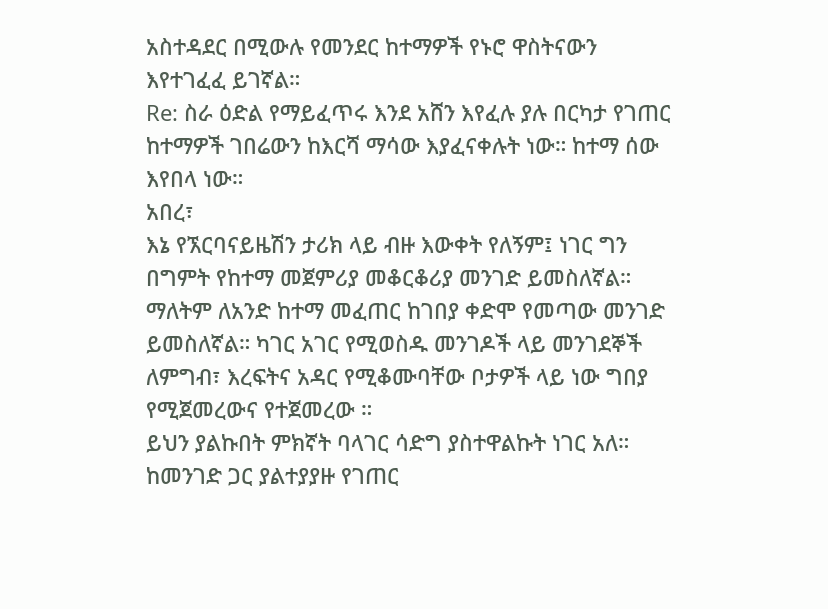አስተዳደር በሚውሉ የመንደር ከተማዎች የኑሮ ዋስትናውን እየተገፈፈ ይገኛል።
Re: ስራ ዕድል የማይፈጥሩ እንደ አሸን እየፈሉ ያሉ በርካታ የገጠር ከተማዎች ገበሬውን ከእርሻ ማሳው እያፈናቀሉት ነው። ከተማ ሰው እየበላ ነው።
አበረ፣
እኔ የኧርባናይዜሽን ታሪክ ላይ ብዙ እውቀት የለኝም፤ ነገር ግን በግምት የከተማ መጀምሪያ መቆርቆሪያ መንገድ ይመስለኛል። ማለትም ለአንድ ከተማ መፈጠር ከገበያ ቀድሞ የመጣው መንገድ ይመስለኛል። ካገር አገር የሚወስዱ መንገዶች ላይ መንገደኞች ለምግብ፣ እረፍትና አዳር የሚቆሙባቸው ቦታዎች ላይ ነው ግበያ የሚጀመረውና የተጀመረው ።
ይህን ያልኩበት ምክኛት ባላገር ሳድግ ያስተዋልኩት ነገር አለ። ከመንገድ ጋር ያልተያያዙ የገጠር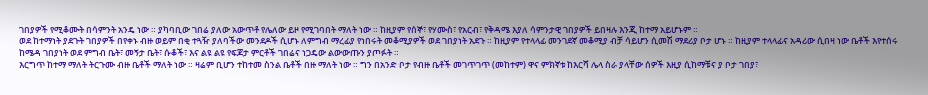ገበያዎች የሚቆሙት በሳምንት አንዴ ነው ። ያካባቢው ገበሬ ያለው አውጥቶ የሌለው ይዞ የሚገባበት ማለት ነው ። ከዚያም የሰኞ፣ የሃሙስ፣ የአርብ፣ የቅዳሜ እያለ ሳምንታዊ ገበያዎች ይበዛሉ እንጂ ከተማ አይሆኑም ።
ወደ ከተማነት ያደጉት ገበያዎች በየቀኑ ብዙ ወይም በቂ ተጓዥ ያለባችው መንደዶች ሲሆኑ ለምግብ ማረፊያ የነበሩት መቆሚያዎች ወደ ገበያነት አደጉ ። ከዚያም የተላላፊ መንገደኛ መቆሚያ ብቻ ሳይሆን ሲመሽ ማደሪያ ቦታ ሆኑ ። ከዚያም ተላላፊና አዳሪው ሲበዛ ነው ቤቶች እየተሰሩ ከሜዳ ገበያነት ወደ ምግብ ቤት፣ መኝታ ቤት፣ ሱቆች፣ እና ልዩ ልዩ የፍጆታ ምርቶች ገበሬና ነጋዴው ልውውጡን ያጦፉት ።
እርግጥ ከተማ ማለት ትርጉሙ ብዙ ቤቶች ማለት ነው ። ዛሬም ቢሆን ተከተመ ስንል ቤቶች በዙ ማለት ነው ። ግን በአንድ ቦታ የብዙ ቤቶች መገጥገጥ (መከተም) ዋና ምክኛቱ ከእርሻ ሌላ ስራ ያላቸው ሰዎች እዚያ ሲከማቹና ያ ቦታ ገበያ፣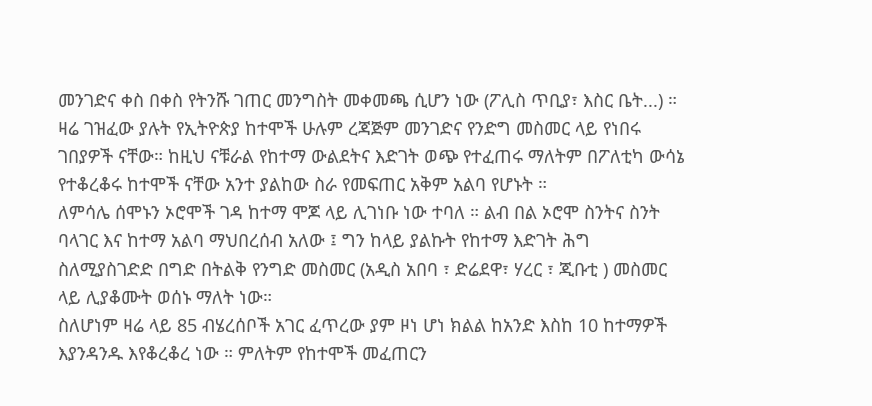መንገድና ቀስ በቀስ የትንሹ ገጠር መንግስት መቀመጫ ሲሆን ነው (ፖሊስ ጥቢያ፣ እስር ቤት...) ።
ዛሬ ገዝፈው ያሉት የኢትዮጵያ ከተሞች ሁሉም ረጃጅም መንገድና የንድግ መስመር ላይ የነበሩ ገበያዎች ናቸው። ከዚህ ናቹራል የከተማ ውልደትና እድገት ወጭ የተፈጠሩ ማለትም በፖለቲካ ውሳኔ የተቆረቆሩ ከተሞች ናቸው አንተ ያልከው ስራ የመፍጠር አቅም አልባ የሆኑት ።
ለምሳሌ ሰሞኑን ኦሮሞች ገዳ ከተማ ሞጆ ላይ ሊገነቡ ነው ተባለ ። ልብ በል ኦሮሞ ስንትና ስንት ባላገር እና ከተማ አልባ ማህበረሰብ አለው ፤ ግን ከላይ ያልኩት የከተማ እድገት ሕግ ስለሚያስገድድ በግድ በትልቅ የንግድ መስመር (አዲስ አበባ ፣ ድሬደዋ፣ ሃረር ፣ ጂቡቲ ) መስመር ላይ ሊያቆሙት ወሰኑ ማለት ነው።
ስለሆነም ዛሬ ላይ 85 ብሄረሰቦች አገር ፈጥረው ያም ዞነ ሆነ ክልል ከአንድ እስከ 10 ከተማዎች እያንዳንዱ እየቆረቆረ ነው ። ምለትም የከተሞች መፈጠርን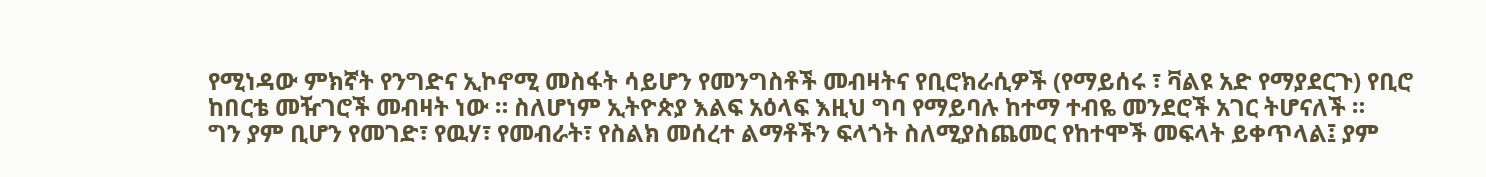የሚነዳው ምክኛት የንግድና ኢኮኖሚ መስፋት ሳይሆን የመንግስቶች መብዛትና የቢሮክራሲዎች (የማይሰሩ ፣ ቫልዩ አድ የማያደርጉ) የቢሮ ከበርቴ መዥገሮች መብዛት ነው ። ስለሆነም ኢትዮጵያ እልፍ አዕላፍ እዚህ ግባ የማይባሉ ከተማ ተብዬ መንደሮች አገር ትሆናለች ።
ግን ያም ቢሆን የመገድ፣ የዉሃ፣ የመብራት፣ የስልክ መሰረተ ልማቶችን ፍላጎት ስለሚያስጨመር የከተሞች መፍላት ይቀጥላል፤ ያም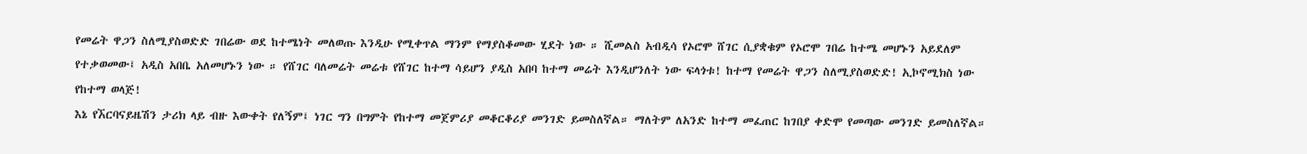የመሬት ዋጋን ስለሚያስወድድ ገበሬው ወደ ከተሜነት መለወጡ እንዲሁ የሚቀጥል ማንም የማያስቆመው ሂደት ነው ። ሺመልስ አብዲሳ የኦሮሞ ሸገር ሲያቋቁም የኦሮሞ ገበሬ ከተሜ መሆኑን አይደለም የተቃወመው፤ አዲስ አበቤ አለመሆኑን ነው ። የሸገር ባለመሬት መሬቱ የሸገር ከተማ ሳይሆን ያዲስ አበባ ከተማ መሬት እንዲሆንለት ነው ፍላጎቱ! ከተማ የመሬት ዋጋን ስለሚያስወድድ! ኢኮኖሚክስ ነው የከተማ ወላጅ!
እኔ የኧርባናይዜሽን ታሪክ ላይ ብዙ እውቀት የለኝም፤ ነገር ግን በግምት የከተማ መጀምሪያ መቆርቆሪያ መንገድ ይመስለኛል። ማለትም ለአንድ ከተማ መፈጠር ከገበያ ቀድሞ የመጣው መንገድ ይመስለኛል።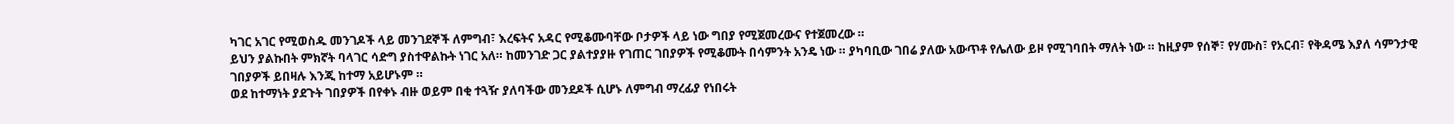ካገር አገር የሚወስዱ መንገዶች ላይ መንገደኞች ለምግብ፣ እረፍትና አዳር የሚቆሙባቸው ቦታዎች ላይ ነው ግበያ የሚጀመረውና የተጀመረው ።
ይህን ያልኩበት ምክኛት ባላገር ሳድግ ያስተዋልኩት ነገር አለ። ከመንገድ ጋር ያልተያያዙ የገጠር ገበያዎች የሚቆሙት በሳምንት አንዴ ነው ። ያካባቢው ገበሬ ያለው አውጥቶ የሌለው ይዞ የሚገባበት ማለት ነው ። ከዚያም የሰኞ፣ የሃሙስ፣ የአርብ፣ የቅዳሜ እያለ ሳምንታዊ ገበያዎች ይበዛሉ እንጂ ከተማ አይሆኑም ።
ወደ ከተማነት ያደጉት ገበያዎች በየቀኑ ብዙ ወይም በቂ ተጓዥ ያለባችው መንደዶች ሲሆኑ ለምግብ ማረፊያ የነበሩት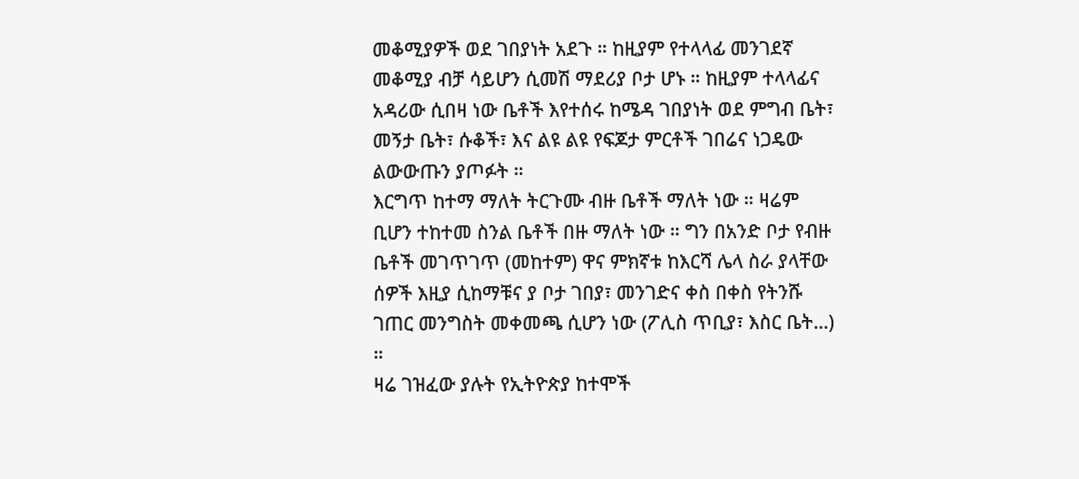መቆሚያዎች ወደ ገበያነት አደጉ ። ከዚያም የተላላፊ መንገደኛ መቆሚያ ብቻ ሳይሆን ሲመሽ ማደሪያ ቦታ ሆኑ ። ከዚያም ተላላፊና አዳሪው ሲበዛ ነው ቤቶች እየተሰሩ ከሜዳ ገበያነት ወደ ምግብ ቤት፣ መኝታ ቤት፣ ሱቆች፣ እና ልዩ ልዩ የፍጆታ ምርቶች ገበሬና ነጋዴው ልውውጡን ያጦፉት ።
እርግጥ ከተማ ማለት ትርጉሙ ብዙ ቤቶች ማለት ነው ። ዛሬም ቢሆን ተከተመ ስንል ቤቶች በዙ ማለት ነው ። ግን በአንድ ቦታ የብዙ ቤቶች መገጥገጥ (መከተም) ዋና ምክኛቱ ከእርሻ ሌላ ስራ ያላቸው ሰዎች እዚያ ሲከማቹና ያ ቦታ ገበያ፣ መንገድና ቀስ በቀስ የትንሹ ገጠር መንግስት መቀመጫ ሲሆን ነው (ፖሊስ ጥቢያ፣ እስር ቤት...) ።
ዛሬ ገዝፈው ያሉት የኢትዮጵያ ከተሞች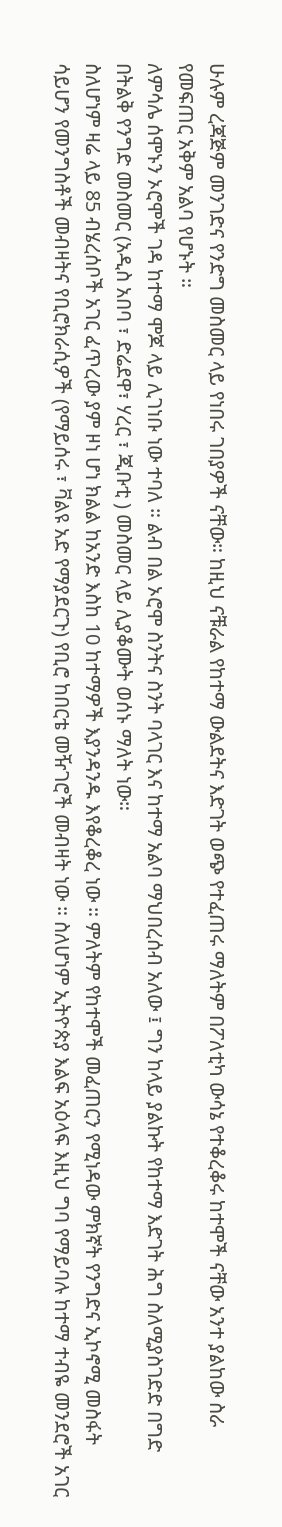ሁሉም ረጃጅም መንገድና የንድግ መስመር ላይ የነበሩ ገበያዎች ናቸው። ከዚህ ናቹራል የከተማ ውልደትና እድገት ወጭ የተፈጠሩ ማለትም በፖለቲካ ውሳኔ የተቆረቆሩ ከተሞች ናቸው አንተ ያልከው ስራ የመፍጠር አቅም አልባ የሆኑት ።
ለምሳሌ ሰሞኑን ኦሮሞች ገዳ ከተማ ሞጆ ላይ ሊገነቡ ነው ተባለ ። ልብ በል ኦሮሞ ስንትና ስንት ባላገር እና ከተማ አልባ ማህበረሰብ አለው ፤ ግን ከላይ ያልኩት የከተማ እድገት ሕግ ስለሚያስገድድ በግድ በትልቅ የንግድ መስመር (አዲስ አበባ ፣ ድሬደዋ፣ ሃረር ፣ ጂቡቲ ) መስመር ላይ ሊያቆሙት ወሰኑ ማለት ነው።
ስለሆነም ዛሬ ላይ 85 ብሄረሰቦች አገር ፈጥረው ያም ዞነ ሆነ ክልል ከአንድ እስከ 10 ከተማዎች እያንዳንዱ እየቆረቆረ ነው ። ምለትም የከተሞች መፈጠርን የሚነዳው ምክኛት የንግድና ኢኮኖሚ መስፋት ሳይሆን የመንግስቶች መብዛትና የቢሮክራሲዎች (የማይሰሩ ፣ ቫልዩ አድ የማያደርጉ) የቢሮ ከበርቴ መዥገሮች መብዛት ነው ። ስለሆነም ኢትዮጵያ እልፍ አዕላፍ እዚህ ግባ የማይባሉ ከተማ ተብዬ መንደሮች አገር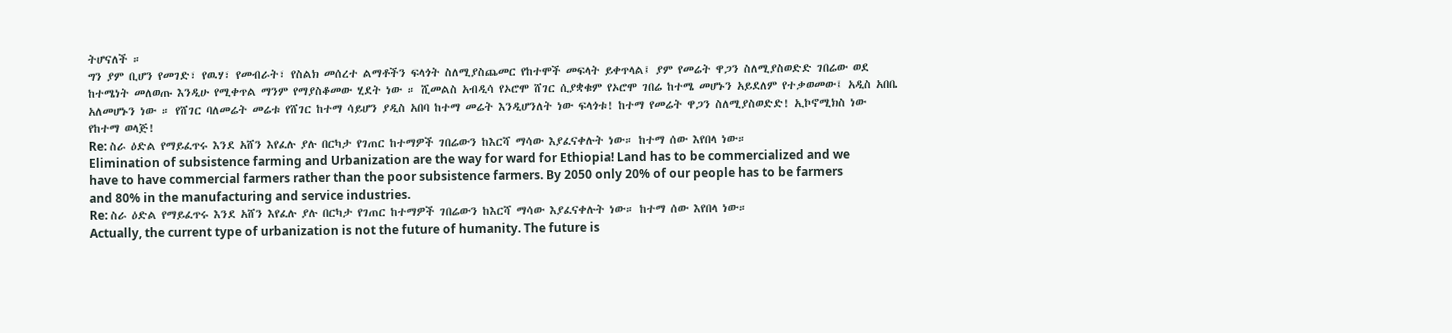ትሆናለች ።
ግን ያም ቢሆን የመገድ፣ የዉሃ፣ የመብራት፣ የስልክ መሰረተ ልማቶችን ፍላጎት ስለሚያስጨመር የከተሞች መፍላት ይቀጥላል፤ ያም የመሬት ዋጋን ስለሚያስወድድ ገበሬው ወደ ከተሜነት መለወጡ እንዲሁ የሚቀጥል ማንም የማያስቆመው ሂደት ነው ። ሺመልስ አብዲሳ የኦሮሞ ሸገር ሲያቋቁም የኦሮሞ ገበሬ ከተሜ መሆኑን አይደለም የተቃወመው፤ አዲስ አበቤ አለመሆኑን ነው ። የሸገር ባለመሬት መሬቱ የሸገር ከተማ ሳይሆን ያዲስ አበባ ከተማ መሬት እንዲሆንለት ነው ፍላጎቱ! ከተማ የመሬት ዋጋን ስለሚያስወድድ! ኢኮኖሚክስ ነው የከተማ ወላጅ!
Re: ስራ ዕድል የማይፈጥሩ እንደ አሸን እየፈሉ ያሉ በርካታ የገጠር ከተማዎች ገበሬውን ከእርሻ ማሳው እያፈናቀሉት ነው። ከተማ ሰው እየበላ ነው።
Elimination of subsistence farming and Urbanization are the way for ward for Ethiopia! Land has to be commercialized and we have to have commercial farmers rather than the poor subsistence farmers. By 2050 only 20% of our people has to be farmers and 80% in the manufacturing and service industries.
Re: ስራ ዕድል የማይፈጥሩ እንደ አሸን እየፈሉ ያሉ በርካታ የገጠር ከተማዎች ገበሬውን ከእርሻ ማሳው እያፈናቀሉት ነው። ከተማ ሰው እየበላ ነው።
Actually, the current type of urbanization is not the future of humanity. The future is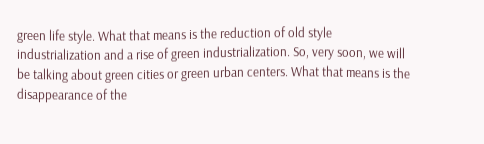green life style. What that means is the reduction of old style industrialization and a rise of green industrialization. So, very soon, we will be talking about green cities or green urban centers. What that means is the disappearance of the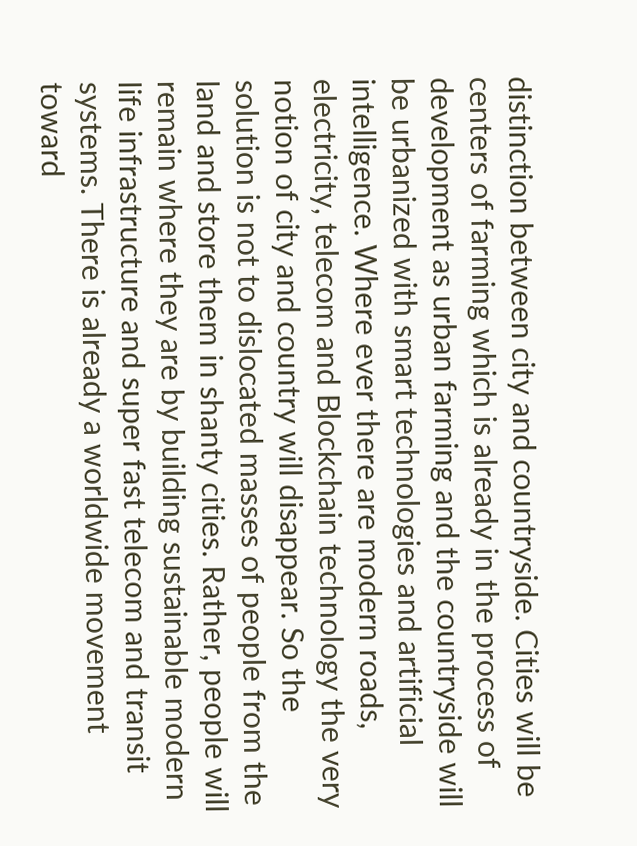distinction between city and countryside. Cities will be centers of farming which is already in the process of development as urban farming and the countryside will be urbanized with smart technologies and artificial intelligence. Where ever there are modern roads, electricity, telecom and Blockchain technology the very notion of city and country will disappear. So the solution is not to dislocated masses of people from the land and store them in shanty cities. Rather, people will remain where they are by building sustainable modern life infrastructure and super fast telecom and transit systems. There is already a worldwide movement toward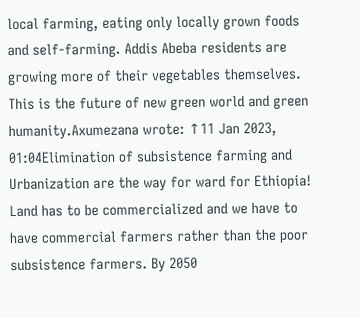local farming, eating only locally grown foods and self-farming. Addis Abeba residents are growing more of their vegetables themselves. This is the future of new green world and green humanity.Axumezana wrote: ↑11 Jan 2023, 01:04Elimination of subsistence farming and Urbanization are the way for ward for Ethiopia! Land has to be commercialized and we have to have commercial farmers rather than the poor subsistence farmers. By 2050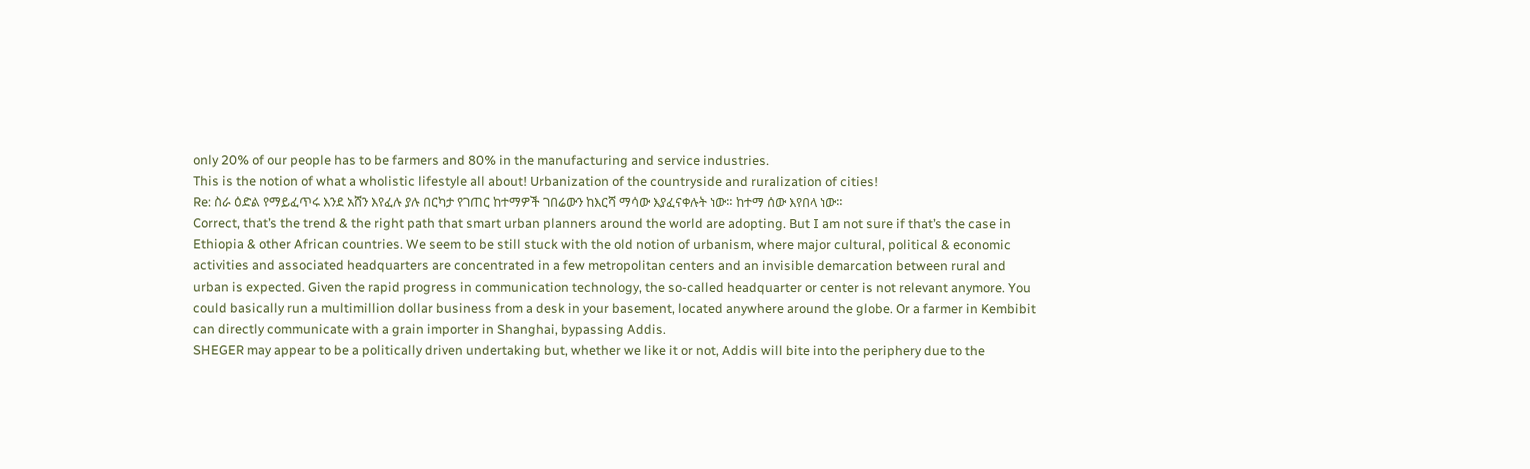only 20% of our people has to be farmers and 80% in the manufacturing and service industries.
This is the notion of what a wholistic lifestyle all about! Urbanization of the countryside and ruralization of cities!
Re: ስራ ዕድል የማይፈጥሩ እንደ አሸን እየፈሉ ያሉ በርካታ የገጠር ከተማዎች ገበሬውን ከእርሻ ማሳው እያፈናቀሉት ነው። ከተማ ሰው እየበላ ነው።
Correct, that’s the trend & the right path that smart urban planners around the world are adopting. But I am not sure if that’s the case in Ethiopia & other African countries. We seem to be still stuck with the old notion of urbanism, where major cultural, political & economic activities and associated headquarters are concentrated in a few metropolitan centers and an invisible demarcation between rural and urban is expected. Given the rapid progress in communication technology, the so-called headquarter or center is not relevant anymore. You could basically run a multimillion dollar business from a desk in your basement, located anywhere around the globe. Or a farmer in Kembibit can directly communicate with a grain importer in Shanghai, bypassing Addis.
SHEGER may appear to be a politically driven undertaking but, whether we like it or not, Addis will bite into the periphery due to the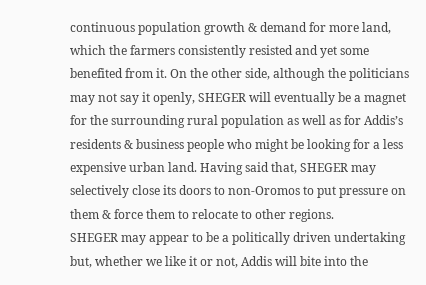continuous population growth & demand for more land, which the farmers consistently resisted and yet some benefited from it. On the other side, although the politicians may not say it openly, SHEGER will eventually be a magnet for the surrounding rural population as well as for Addis’s residents & business people who might be looking for a less expensive urban land. Having said that, SHEGER may selectively close its doors to non-Oromos to put pressure on them & force them to relocate to other regions.
SHEGER may appear to be a politically driven undertaking but, whether we like it or not, Addis will bite into the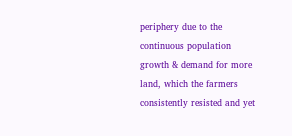periphery due to the continuous population growth & demand for more land, which the farmers consistently resisted and yet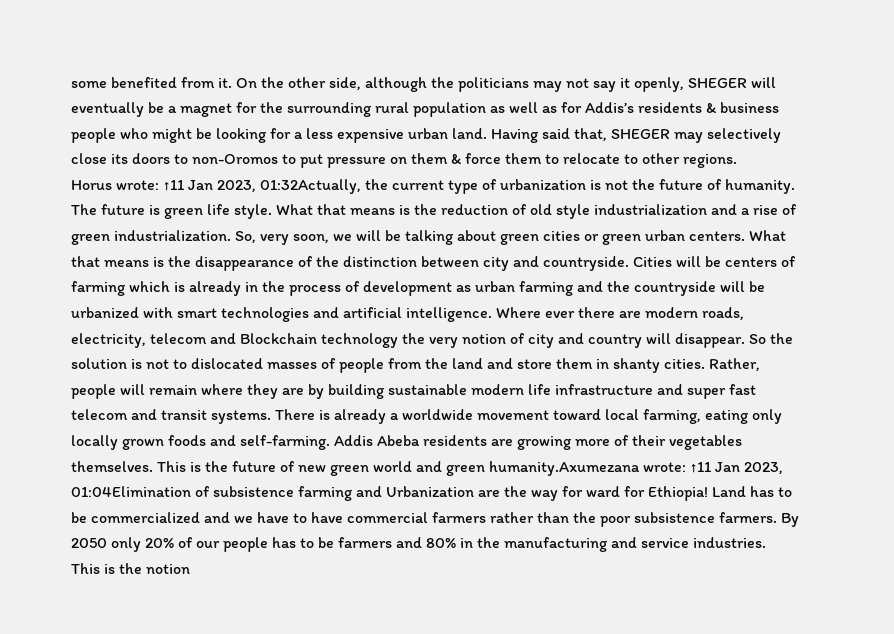some benefited from it. On the other side, although the politicians may not say it openly, SHEGER will eventually be a magnet for the surrounding rural population as well as for Addis’s residents & business people who might be looking for a less expensive urban land. Having said that, SHEGER may selectively close its doors to non-Oromos to put pressure on them & force them to relocate to other regions.
Horus wrote: ↑11 Jan 2023, 01:32Actually, the current type of urbanization is not the future of humanity. The future is green life style. What that means is the reduction of old style industrialization and a rise of green industrialization. So, very soon, we will be talking about green cities or green urban centers. What that means is the disappearance of the distinction between city and countryside. Cities will be centers of farming which is already in the process of development as urban farming and the countryside will be urbanized with smart technologies and artificial intelligence. Where ever there are modern roads, electricity, telecom and Blockchain technology the very notion of city and country will disappear. So the solution is not to dislocated masses of people from the land and store them in shanty cities. Rather, people will remain where they are by building sustainable modern life infrastructure and super fast telecom and transit systems. There is already a worldwide movement toward local farming, eating only locally grown foods and self-farming. Addis Abeba residents are growing more of their vegetables themselves. This is the future of new green world and green humanity.Axumezana wrote: ↑11 Jan 2023, 01:04Elimination of subsistence farming and Urbanization are the way for ward for Ethiopia! Land has to be commercialized and we have to have commercial farmers rather than the poor subsistence farmers. By 2050 only 20% of our people has to be farmers and 80% in the manufacturing and service industries.
This is the notion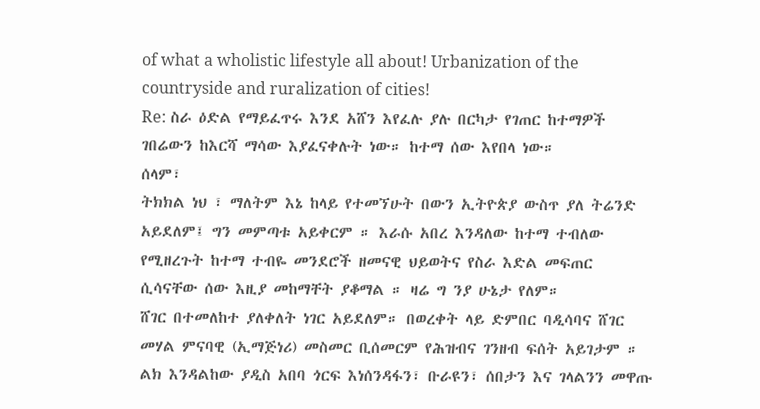of what a wholistic lifestyle all about! Urbanization of the countryside and ruralization of cities!
Re: ስራ ዕድል የማይፈጥሩ እንደ አሸን እየፈሉ ያሉ በርካታ የገጠር ከተማዎች ገበሬውን ከእርሻ ማሳው እያፈናቀሉት ነው። ከተማ ሰው እየበላ ነው።
ሰላም፣
ትክክል ነህ ፣ ማለትም እኔ ከላይ የተመኘሁት በውን ኢትዮጵያ ውስጥ ያለ ትሬንድ አይደለም፤ ግን መምጣቱ አይቀርም ። እራሱ አበረ እንዳለው ከተማ ተብለው የሚዘረጉት ከተማ ተብዬ መንደሮች ዘመናዊ ህይወትና የስራ እድል መፍጠር ሲሳናቸው ሰው እዚያ መከማቸት ያቆማል ። ዛሬ ግ ንያ ሁኔታ የለም።
ሸገር በተመለከተ ያለቀለት ነገር አይደለም። በወረቀት ላይ ድምበር ባዲሳባና ሸገር መሃል ምናባዊ (ኢማጅነሪ) መስመር ቢሰመርም የሕዝብና ገንዘብ ፍሰት አይገታም ። ልክ እንዳልከው ያዲስ አበባ ጎርፍ እነሰንዳፋን፣ ቡራዩን፣ ሰበታን እና ገላልንን መዋጡ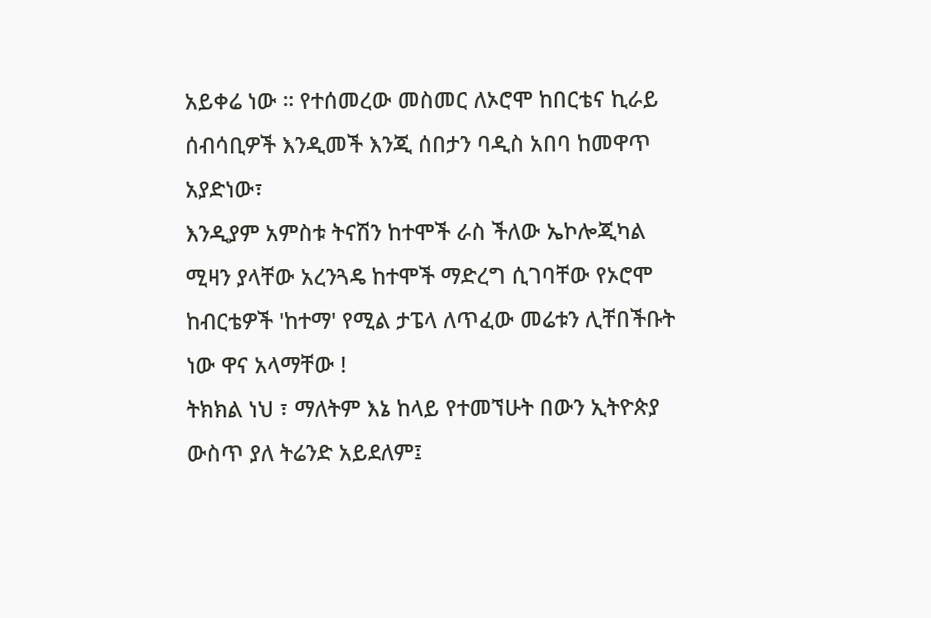አይቀሬ ነው ። የተሰመረው መስመር ለኦሮሞ ከበርቴና ኪራይ ሰብሳቢዎች እንዲመች እንጂ ሰበታን ባዲስ አበባ ከመዋጥ አያድነው፣
እንዲያም አምስቱ ትናሽን ከተሞች ራስ ችለው ኤኮሎጂካል ሚዛን ያላቸው አረንጓዴ ከተሞች ማድረግ ሲገባቸው የኦሮሞ ከብርቴዎች 'ከተማ' የሚል ታፔላ ለጥፈው መሬቱን ሊቸበችቡት ነው ዋና አላማቸው !
ትክክል ነህ ፣ ማለትም እኔ ከላይ የተመኘሁት በውን ኢትዮጵያ ውስጥ ያለ ትሬንድ አይደለም፤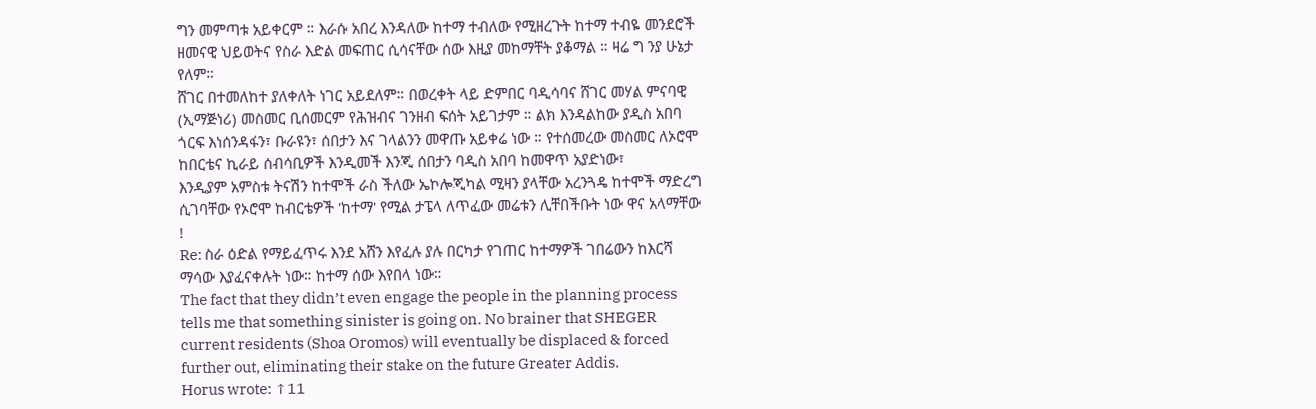ግን መምጣቱ አይቀርም ። እራሱ አበረ እንዳለው ከተማ ተብለው የሚዘረጉት ከተማ ተብዬ መንደሮች ዘመናዊ ህይወትና የስራ እድል መፍጠር ሲሳናቸው ሰው እዚያ መከማቸት ያቆማል ። ዛሬ ግ ንያ ሁኔታ የለም።
ሸገር በተመለከተ ያለቀለት ነገር አይደለም። በወረቀት ላይ ድምበር ባዲሳባና ሸገር መሃል ምናባዊ (ኢማጅነሪ) መስመር ቢሰመርም የሕዝብና ገንዘብ ፍሰት አይገታም ። ልክ እንዳልከው ያዲስ አበባ ጎርፍ እነሰንዳፋን፣ ቡራዩን፣ ሰበታን እና ገላልንን መዋጡ አይቀሬ ነው ። የተሰመረው መስመር ለኦሮሞ ከበርቴና ኪራይ ሰብሳቢዎች እንዲመች እንጂ ሰበታን ባዲስ አበባ ከመዋጥ አያድነው፣
እንዲያም አምስቱ ትናሽን ከተሞች ራስ ችለው ኤኮሎጂካል ሚዛን ያላቸው አረንጓዴ ከተሞች ማድረግ ሲገባቸው የኦሮሞ ከብርቴዎች 'ከተማ' የሚል ታፔላ ለጥፈው መሬቱን ሊቸበችቡት ነው ዋና አላማቸው !
Re: ስራ ዕድል የማይፈጥሩ እንደ አሸን እየፈሉ ያሉ በርካታ የገጠር ከተማዎች ገበሬውን ከእርሻ ማሳው እያፈናቀሉት ነው። ከተማ ሰው እየበላ ነው።
The fact that they didn’t even engage the people in the planning process tells me that something sinister is going on. No brainer that SHEGER current residents (Shoa Oromos) will eventually be displaced & forced further out, eliminating their stake on the future Greater Addis.
Horus wrote: ↑11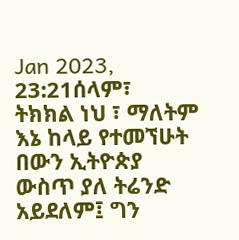Jan 2023, 23:21ሰላም፣
ትክክል ነህ ፣ ማለትም እኔ ከላይ የተመኘሁት በውን ኢትዮጵያ ውስጥ ያለ ትሬንድ አይደለም፤ ግን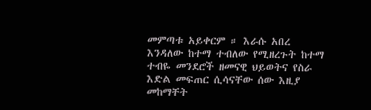መምጣቱ አይቀርም ። እራሱ አበረ እንዳለው ከተማ ተብለው የሚዘረጉት ከተማ ተብዬ መንደሮች ዘመናዊ ህይወትና የስራ እድል መፍጠር ሲሳናቸው ሰው እዚያ መከማቸት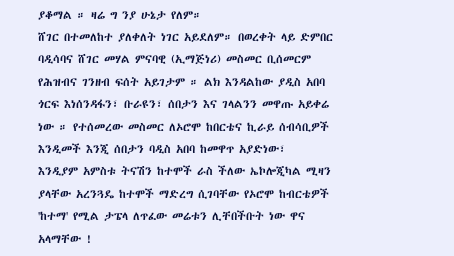ያቆማል ። ዛሬ ግ ንያ ሁኔታ የለም።
ሸገር በተመለከተ ያለቀለት ነገር አይደለም። በወረቀት ላይ ድምበር ባዲሳባና ሸገር መሃል ምናባዊ (ኢማጅነሪ) መስመር ቢሰመርም የሕዝብና ገንዘብ ፍሰት አይገታም ። ልክ እንዳልከው ያዲስ አበባ ጎርፍ እነሰንዳፋን፣ ቡራዩን፣ ሰበታን እና ገላልንን መዋጡ አይቀሬ ነው ። የተሰመረው መስመር ለኦሮሞ ከበርቴና ኪራይ ሰብሳቢዎች እንዲመች እንጂ ሰበታን ባዲስ አበባ ከመዋጥ አያድነው፣
እንዲያም አምስቱ ትናሽን ከተሞች ራስ ችለው ኤኮሎጂካል ሚዛን ያላቸው አረንጓዴ ከተሞች ማድረግ ሲገባቸው የኦሮሞ ከብርቴዎች 'ከተማ' የሚል ታፔላ ለጥፈው መሬቱን ሊቸበችቡት ነው ዋና አላማቸው !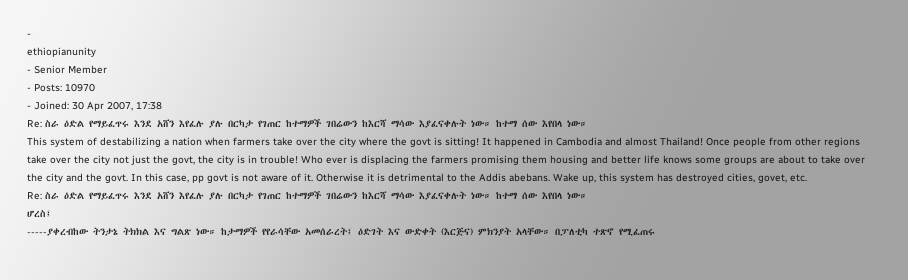-
ethiopianunity
- Senior Member
- Posts: 10970
- Joined: 30 Apr 2007, 17:38
Re: ስራ ዕድል የማይፈጥሩ እንደ አሸን እየፈሉ ያሉ በርካታ የገጠር ከተማዎች ገበሬውን ከእርሻ ማሳው እያፈናቀሉት ነው። ከተማ ሰው እየበላ ነው።
This system of destabilizing a nation when farmers take over the city where the govt is sitting! It happened in Cambodia and almost Thailand! Once people from other regions take over the city not just the govt, the city is in trouble! Who ever is displacing the farmers promising them housing and better life knows some groups are about to take over the city and the govt. In this case, pp govt is not aware of it. Otherwise it is detrimental to the Addis abebans. Wake up, this system has destroyed cities, govet, etc.
Re: ስራ ዕድል የማይፈጥሩ እንደ አሸን እየፈሉ ያሉ በርካታ የገጠር ከተማዎች ገበሬውን ከእርሻ ማሳው እያፈናቀሉት ነው። ከተማ ሰው እየበላ ነው።
ሆረስ፤
-----ያቀረብከው ትንታኔ ትክክል እና ግልጽ ነው። ከታማዎች የየራሳቸው አመሰራረት፤ ዕድገት እና ውድቀት (እርጅና) ምክንያት አላቸው። በፓለቲካ ተጽኖ የሚፈጠሩ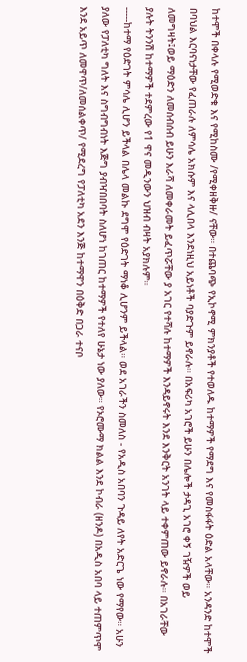ከተሞች በቀላሉ የሚወድቁ እና የሚከስሙ /የሚቀዘቅዙ/ ናቸው። በተጨባጭ የኢኮኖሚ ምክንያቶች የተወለዱ ከተማዎች የማደግ እና የመስፋፋት ዕድል አላቸው። አንዳንድ ከተሞች በባህል እርባናነታቸው የፈጠራሉ ለምሳሌ አክሱም እና ላሊበላ እንደነዚህ አይነቶች ባያድጉም ይኖራሉ። በአፍሪካ አገሮች ይሁን በሌሎች ታዳጊ አገሮ ቀኝ ገዥዎች ወይ ለመግዛት፤ወይ ማዕድን ለመሰብሰብ ይሁን እራሻ ለመቀራመት ይፈጥሯቸው ያ አገር የተሻሉ ከተማዎች እንዳይኖሩት እንደ እንቅርት አንገት ላይ ተቀምጠው ይኖራሉ። በአገራቸው ያሉት ትንንሽ ከተማዎች ተደምረው የ1 ዋና መዲንውን ህዝብ ብዛት አያክሉም።
-----ከተማ የዕድገት ምሳሌ ሊሆን ይችላል በሌላ መልኩ ደግሞ የዕድገት ማነቆ ሊሆንም ይችላል። ወደ አገራችን ስመለስ - የአዲስ አበባን ጉዳይ ለየት አድርጌ ነው የማየው። አሁን ያለው የፓለቲካ ግለት እና ስግብግብነት እጅግ ያብዣበበባት ስለሆነ ከገጠር ከተማዎች የተለየ ሁኔታ ነው ያለው። የኦሮሙማ ክልል እንደ ኮብራ (ዘንዶ) በአዲስ አበባ ላይ ተጠምጥሞ እንደ አይጥ ለመዋጥ/ለመሰልቀጥ/ የሚደረግ የፓለቲካ አደን እንጅ ከተማዋን በዕቅድ በጋራ ተናቦ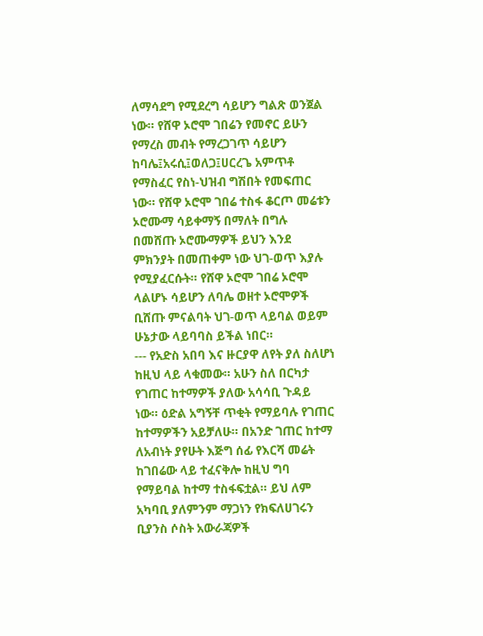ለማሳደግ የሚደረግ ሳይሆን ግልጽ ወንጀል ነው። የሸዋ ኦሮሞ ገበሬን የመኖር ይሁን የማረስ መብት የማረጋገጥ ሳይሆን ከባሌ፤አሩሲ፤ወለጋ፤ሀርረጌ አምጥቶ የማስፈር የስነ-ህዝብ ግሽበት የመፍጠር ነው። የሸዋ ኦሮሞ ገበሬ ተስፋ ቆርጦ መሬቱን ኦሮሙማ ሳይቀማኝ በማለት በግሉ በመሸጡ ኦሮሙማዎች ይህን እንደ ምክንያት በመጠቀም ነው ህገ-ወጥ እያሉ የሚያፈርሱት። የሸዋ ኦሮሞ ገበሬ ኦሮሞ ላልሆኑ ሳይሆን ለባሌ ወዘተ ኦሮሞዎች ቢሸጡ ምናልባት ህገ-ወጥ ላይባል ወይም ሁኔታው ላይባባስ ይችል ነበር።
--- የአድስ አበባ እና ዙርያዋ ለየት ያለ ስለሆነ ከዚህ ላይ ላቁመው። አሁን ስለ በርካታ የገጠር ከተማዎች ያለው አሳሳቢ ጉዳይ ነው። ዕድል አግኝቸ ጥቂት የማይባሉ የገጠር ከተማዎችን አይቻለሁ። በአንድ ገጠር ከተማ ለአብነት ያየሁት እጅግ ሰፊ የእርሻ መሬት ከገበሬው ላይ ተፈናቅሎ ከዚህ ግባ የማይባል ከተማ ተስፋፍቷል። ይህ ለም አካባቢ ያለምንም ማጋነን የክፍለሀገሩን ቢያንስ ሶስት አውራጃዎች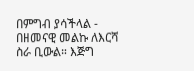በምግብ ያሳችላል - በዘመናዊ መልኩ ለእርሻ ስራ ቢውል። እጅግ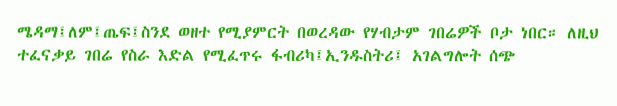ሜዳማ፤ለም፤ጤፍ፤ስንደ ወዘተ የሚያምርት በወረዳው የሃብታም ገበሬዎች ቦታ ነበር። ለዚህ ተፈናቃይ ገበሬ የስራ እድል የሚፈጥሩ ፋብሪካ፤ኢንዱስትሪ፤ አገልግሎት ሰጭ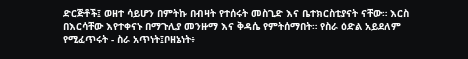ድርጅቶች፤ ወዘተ ሳይሆን በምትኩ በብዛት የተሰሩት መስጊድ እና ቤተክርስቲያናት ናቸው። እርስ በእርሳቸው እየተቀናኑ በማጉሊያ መንዙማ እና ቅዳሴ የምትሰማበት። የስራ ዕድል አይደለም የሚፈጥሩት - ስራ አጥነት፤ቦዘኔነት፥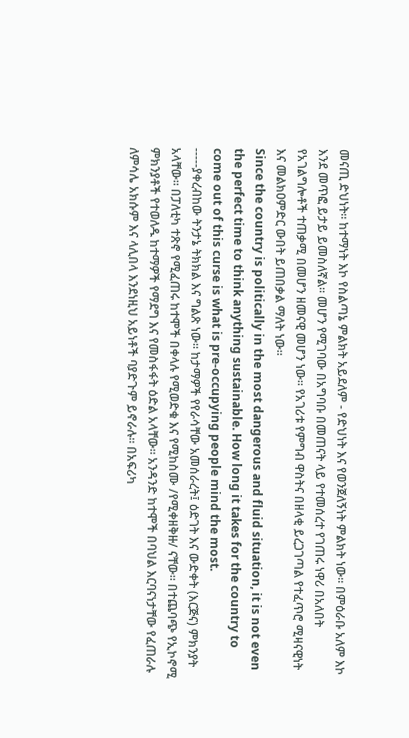መናጢ ድህነት። ከተማነት እኮ የስልጣኔ ምልክት አይደለም - የድህነት እና የወንጀለኝነት ምልክት ነው። በምዕራቡ አለም እኮ እንደ መጥፎ ይታይ ይመስለኛል። መሆን የሚገባው በአግባቡ በመጠናት ላይ የተመሰረተ የገጠሩ ነዋሪ በአለበት የአገልግሎቶች ተጠቃሚ በመሆን ዘመናዊ መሆን ነው። የአገሪቱ የምግብ ዋስትና በዘላቂ ይረጋገጣል የተፈጥሮ ሚዛናዊነት እና መልክዐምድር ውበት ይጠበቃል ማለት ነው።
Since the country is politically in the most dangerous and fluid situation, it is not even the perfect time to think anything sustainable. How long it takes for the country to come out of this curse is what is pre-occupying people mind the most.
-----ያቀረብከው ትንታኔ ትክክል እና ግልጽ ነው። ከታማዎች የየራሳቸው አመሰራረት፤ ዕድገት እና ውድቀት (እርጅና) ምክንያት አላቸው። በፓለቲካ ተጽኖ የሚፈጠሩ ከተሞች በቀላሉ የሚወድቁ እና የሚከስሙ /የሚቀዘቅዙ/ ናቸው። በተጨባጭ የኢኮኖሚ ምክንያቶች የተወለዱ ከተማዎች የማደግ እና የመስፋፋት ዕድል አላቸው። አንዳንድ ከተሞች በባህል እርባናነታቸው የፈጠራሉ ለምሳሌ አክሱም እና ላሊበላ እንደነዚህ አይነቶች ባያድጉም ይኖራሉ። በአፍሪካ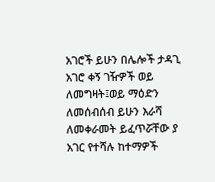አገሮች ይሁን በሌሎች ታዳጊ አገሮ ቀኝ ገዥዎች ወይ ለመግዛት፤ወይ ማዕድን ለመሰብሰብ ይሁን እራሻ ለመቀራመት ይፈጥሯቸው ያ አገር የተሻሉ ከተማዎች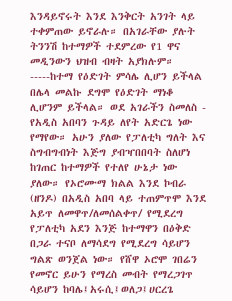እንዳይኖሩት እንደ እንቅርት አንገት ላይ ተቀምጠው ይኖራሉ። በአገራቸው ያሉት ትንንሽ ከተማዎች ተደምረው የ1 ዋና መዲንውን ህዝብ ብዛት አያክሉም።
-----ከተማ የዕድገት ምሳሌ ሊሆን ይችላል በሌላ መልኩ ደግሞ የዕድገት ማነቆ ሊሆንም ይችላል። ወደ አገራችን ስመለስ - የአዲስ አበባን ጉዳይ ለየት አድርጌ ነው የማየው። አሁን ያለው የፓለቲካ ግለት እና ስግብግብነት እጅግ ያብዣበበባት ስለሆነ ከገጠር ከተማዎች የተለየ ሁኔታ ነው ያለው። የኦሮሙማ ክልል እንደ ኮብራ (ዘንዶ) በአዲስ አበባ ላይ ተጠምጥሞ እንደ አይጥ ለመዋጥ/ለመሰልቀጥ/ የሚደረግ የፓለቲካ አደን እንጅ ከተማዋን በዕቅድ በጋራ ተናቦ ለማሳደግ የሚደረግ ሳይሆን ግልጽ ወንጀል ነው። የሸዋ ኦሮሞ ገበሬን የመኖር ይሁን የማረስ መብት የማረጋገጥ ሳይሆን ከባሌ፤አሩሲ፤ወለጋ፤ሀርረጌ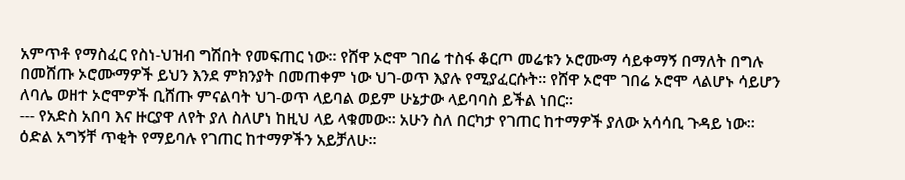አምጥቶ የማስፈር የስነ-ህዝብ ግሽበት የመፍጠር ነው። የሸዋ ኦሮሞ ገበሬ ተስፋ ቆርጦ መሬቱን ኦሮሙማ ሳይቀማኝ በማለት በግሉ በመሸጡ ኦሮሙማዎች ይህን እንደ ምክንያት በመጠቀም ነው ህገ-ወጥ እያሉ የሚያፈርሱት። የሸዋ ኦሮሞ ገበሬ ኦሮሞ ላልሆኑ ሳይሆን ለባሌ ወዘተ ኦሮሞዎች ቢሸጡ ምናልባት ህገ-ወጥ ላይባል ወይም ሁኔታው ላይባባስ ይችል ነበር።
--- የአድስ አበባ እና ዙርያዋ ለየት ያለ ስለሆነ ከዚህ ላይ ላቁመው። አሁን ስለ በርካታ የገጠር ከተማዎች ያለው አሳሳቢ ጉዳይ ነው። ዕድል አግኝቸ ጥቂት የማይባሉ የገጠር ከተማዎችን አይቻለሁ።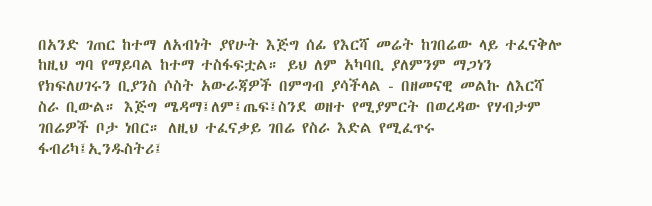በአንድ ገጠር ከተማ ለአብነት ያየሁት እጅግ ሰፊ የእርሻ መሬት ከገበሬው ላይ ተፈናቅሎ ከዚህ ግባ የማይባል ከተማ ተስፋፍቷል። ይህ ለም አካባቢ ያለምንም ማጋነን የክፍለሀገሩን ቢያንስ ሶስት አውራጃዎች በምግብ ያሳችላል - በዘመናዊ መልኩ ለእርሻ ስራ ቢውል። እጅግ ሜዳማ፤ለም፤ጤፍ፤ስንደ ወዘተ የሚያምርት በወረዳው የሃብታም ገበሬዎች ቦታ ነበር። ለዚህ ተፈናቃይ ገበሬ የስራ እድል የሚፈጥሩ ፋብሪካ፤ኢንዱስትሪ፤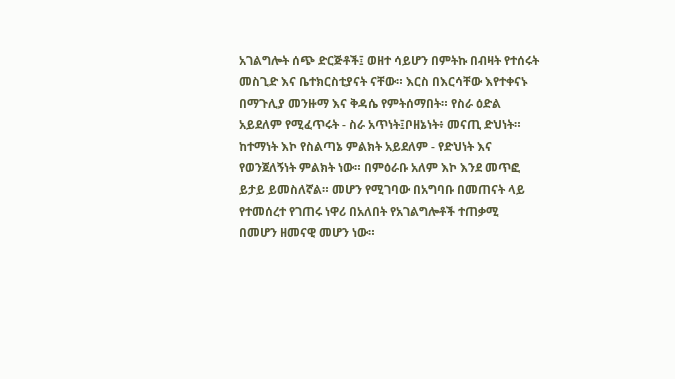አገልግሎት ሰጭ ድርጅቶች፤ ወዘተ ሳይሆን በምትኩ በብዛት የተሰሩት መስጊድ እና ቤተክርስቲያናት ናቸው። እርስ በእርሳቸው እየተቀናኑ በማጉሊያ መንዙማ እና ቅዳሴ የምትሰማበት። የስራ ዕድል አይደለም የሚፈጥሩት - ስራ አጥነት፤ቦዘኔነት፥ መናጢ ድህነት። ከተማነት እኮ የስልጣኔ ምልክት አይደለም - የድህነት እና የወንጀለኝነት ምልክት ነው። በምዕራቡ አለም እኮ እንደ መጥፎ ይታይ ይመስለኛል። መሆን የሚገባው በአግባቡ በመጠናት ላይ የተመሰረተ የገጠሩ ነዋሪ በአለበት የአገልግሎቶች ተጠቃሚ በመሆን ዘመናዊ መሆን ነው።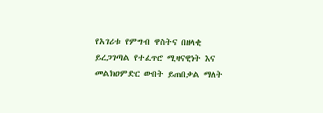የአገሪቱ የምግብ ዋስትና በዘላቂ ይረጋገጣል የተፈጥሮ ሚዛናዊነት እና መልክዐምድር ውበት ይጠበቃል ማለት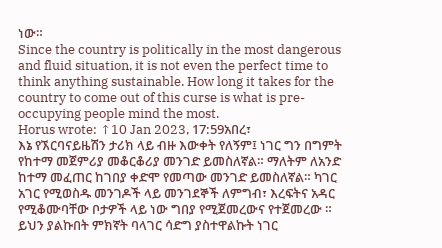ነው።
Since the country is politically in the most dangerous and fluid situation, it is not even the perfect time to think anything sustainable. How long it takes for the country to come out of this curse is what is pre-occupying people mind the most.
Horus wrote: ↑10 Jan 2023, 17:59አበረ፣
እኔ የኧርባናይዜሽን ታሪክ ላይ ብዙ እውቀት የለኝም፤ ነገር ግን በግምት የከተማ መጀምሪያ መቆርቆሪያ መንገድ ይመስለኛል። ማለትም ለአንድ ከተማ መፈጠር ከገበያ ቀድሞ የመጣው መንገድ ይመስለኛል። ካገር አገር የሚወስዱ መንገዶች ላይ መንገደኞች ለምግብ፣ እረፍትና አዳር የሚቆሙባቸው ቦታዎች ላይ ነው ግበያ የሚጀመረውና የተጀመረው ።
ይህን ያልኩበት ምክኛት ባላገር ሳድግ ያስተዋልኩት ነገር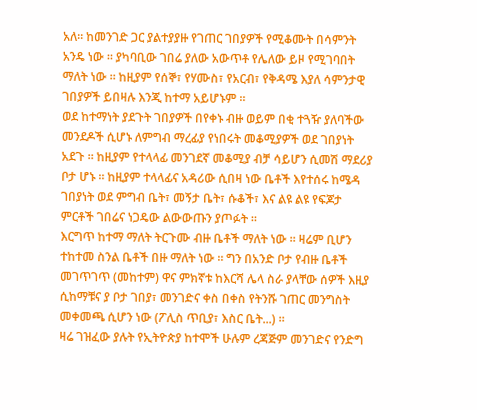አለ። ከመንገድ ጋር ያልተያያዙ የገጠር ገበያዎች የሚቆሙት በሳምንት አንዴ ነው ። ያካባቢው ገበሬ ያለው አውጥቶ የሌለው ይዞ የሚገባበት ማለት ነው ። ከዚያም የሰኞ፣ የሃሙስ፣ የአርብ፣ የቅዳሜ እያለ ሳምንታዊ ገበያዎች ይበዛሉ እንጂ ከተማ አይሆኑም ።
ወደ ከተማነት ያደጉት ገበያዎች በየቀኑ ብዙ ወይም በቂ ተጓዥ ያለባችው መንደዶች ሲሆኑ ለምግብ ማረፊያ የነበሩት መቆሚያዎች ወደ ገበያነት አደጉ ። ከዚያም የተላላፊ መንገደኛ መቆሚያ ብቻ ሳይሆን ሲመሽ ማደሪያ ቦታ ሆኑ ። ከዚያም ተላላፊና አዳሪው ሲበዛ ነው ቤቶች እየተሰሩ ከሜዳ ገበያነት ወደ ምግብ ቤት፣ መኝታ ቤት፣ ሱቆች፣ እና ልዩ ልዩ የፍጆታ ምርቶች ገበሬና ነጋዴው ልውውጡን ያጦፉት ።
እርግጥ ከተማ ማለት ትርጉሙ ብዙ ቤቶች ማለት ነው ። ዛሬም ቢሆን ተከተመ ስንል ቤቶች በዙ ማለት ነው ። ግን በአንድ ቦታ የብዙ ቤቶች መገጥገጥ (መከተም) ዋና ምክኛቱ ከእርሻ ሌላ ስራ ያላቸው ሰዎች እዚያ ሲከማቹና ያ ቦታ ገበያ፣ መንገድና ቀስ በቀስ የትንሹ ገጠር መንግስት መቀመጫ ሲሆን ነው (ፖሊስ ጥቢያ፣ እስር ቤት...) ።
ዛሬ ገዝፈው ያሉት የኢትዮጵያ ከተሞች ሁሉም ረጃጅም መንገድና የንድግ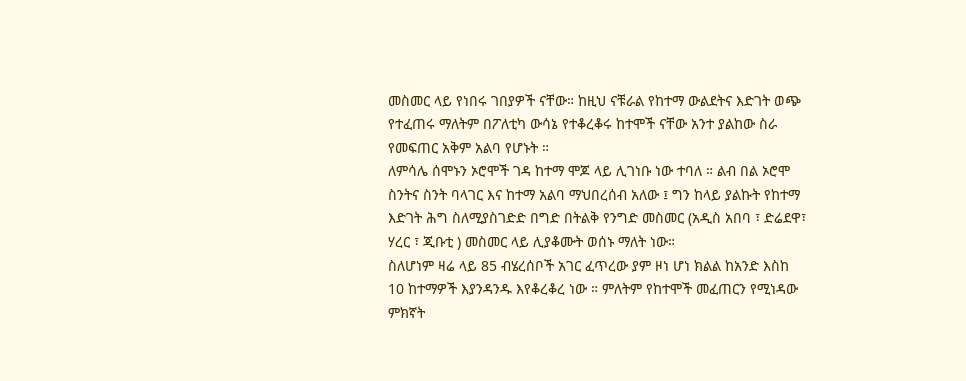መስመር ላይ የነበሩ ገበያዎች ናቸው። ከዚህ ናቹራል የከተማ ውልደትና እድገት ወጭ የተፈጠሩ ማለትም በፖለቲካ ውሳኔ የተቆረቆሩ ከተሞች ናቸው አንተ ያልከው ስራ የመፍጠር አቅም አልባ የሆኑት ።
ለምሳሌ ሰሞኑን ኦሮሞች ገዳ ከተማ ሞጆ ላይ ሊገነቡ ነው ተባለ ። ልብ በል ኦሮሞ ስንትና ስንት ባላገር እና ከተማ አልባ ማህበረሰብ አለው ፤ ግን ከላይ ያልኩት የከተማ እድገት ሕግ ስለሚያስገድድ በግድ በትልቅ የንግድ መስመር (አዲስ አበባ ፣ ድሬደዋ፣ ሃረር ፣ ጂቡቲ ) መስመር ላይ ሊያቆሙት ወሰኑ ማለት ነው።
ስለሆነም ዛሬ ላይ 85 ብሄረሰቦች አገር ፈጥረው ያም ዞነ ሆነ ክልል ከአንድ እስከ 10 ከተማዎች እያንዳንዱ እየቆረቆረ ነው ። ምለትም የከተሞች መፈጠርን የሚነዳው ምክኛት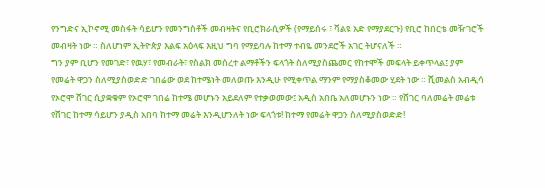የንግድና ኢኮኖሚ መስፋት ሳይሆን የመንግስቶች መብዛትና የቢሮክራሲዎች (የማይሰሩ ፣ ቫልዩ አድ የማያደርጉ) የቢሮ ከበርቴ መዥገሮች መብዛት ነው ። ስለሆነም ኢትዮጵያ እልፍ አዕላፍ እዚህ ግባ የማይባሉ ከተማ ተብዬ መንደሮች አገር ትሆናለች ።
ግን ያም ቢሆን የመገድ፣ የዉሃ፣ የመብራት፣ የስልክ መሰረተ ልማቶችን ፍላጎት ስለሚያስጨመር የከተሞች መፍላት ይቀጥላል፤ ያም የመሬት ዋጋን ስለሚያስወድድ ገበሬው ወደ ከተሜነት መለወጡ እንዲሁ የሚቀጥል ማንም የማያስቆመው ሂደት ነው ። ሺመልስ አብዲሳ የኦሮሞ ሸገር ሲያቋቁም የኦሮሞ ገበሬ ከተሜ መሆኑን አይደለም የተቃወመው፤ አዲስ አበቤ አለመሆኑን ነው ። የሸገር ባለመሬት መሬቱ የሸገር ከተማ ሳይሆን ያዲስ አበባ ከተማ መሬት እንዲሆንለት ነው ፍላጎቱ! ከተማ የመሬት ዋጋን ስለሚያስወድድ!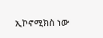ኢኮኖሚክስ ነው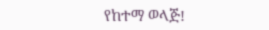የከተማ ወላጅ!